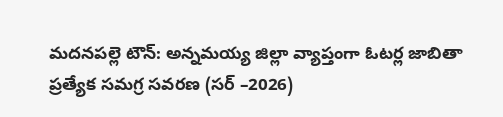మదనపల్లె టౌన్: అన్నమయ్య జిల్లా వ్యాప్తంగా ఓటర్ల జాబితా ప్రత్యేక సమగ్ర సవరణ (సర్ –2026)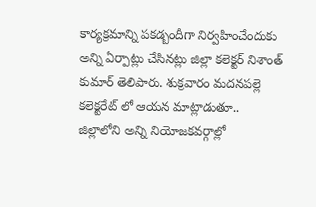కార్యక్రమాన్ని పకడ్బందీగా నిర్వహించేందుకు అన్ని ఏర్పాట్లు చేసినట్లు జిల్లా కలెక్టర్ నిశాంత్ కుమార్ తెలిపారు. శుక్రవారం మదనపల్లె కలెక్టరేట్ లో ఆయన మాట్లాడుతూ.. జిల్లాలోని అన్ని నియోజకవర్గాల్లో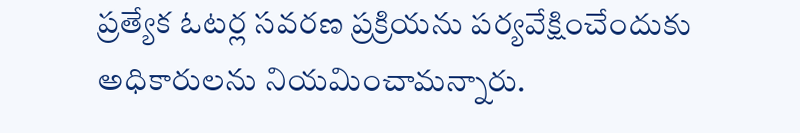ప్రత్యేక ఓటర్ల సవరణ ప్రక్రియను పర్యవేక్షించేందుకు అధికారులను నియమించామన్నారు.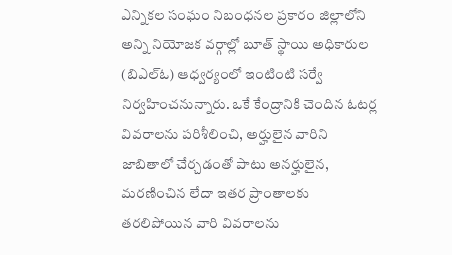ఎన్నికల సంఘం నిబంధనల ప్రకారం జిల్లాలోని అన్ని నియోజక వర్గాల్లో బూత్ స్థాయి అధికారుల (బిఎల్ఓ) ఆధ్వర్యంలో ఇంటింటి సర్వే నిర్వహించనున్నారు. ఒకే కేంద్రానికి చెందిన ఓటర్ల వివరాలను పరిశీలించి, అర్హులైన వారిని జాబితాలో చేర్చడంతో పాటు అనర్హులైన, మరణించిన లేదా ఇతర ప్రాంతాలకు తరలిపోయిన వారి వివరాలను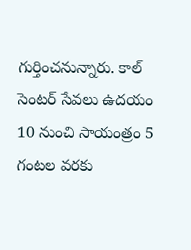గుర్తించనున్నారు. కాల్ సెంటర్ సేవలు ఉదయం 10 నుంచి సాయంత్రం 5 గంటల వరకు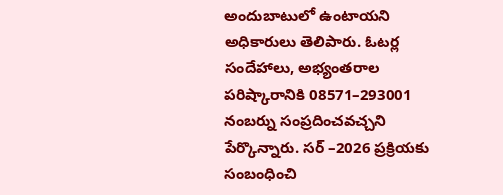అందుబాటులో ఉంటాయని అధికారులు తెలిపారు. ఓటర్ల సందేహాలు, అభ్యంతరాల పరిష్కారానికి 08571–293001 నంబర్ను సంప్రదించవచ్చని పేర్కొన్నారు. సర్ –2026 ప్రక్రియకు సంబంధించి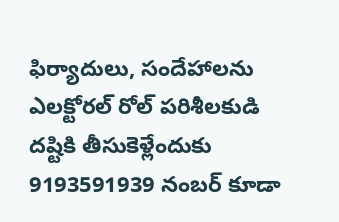ఫిర్యాదులు, సందేహాలను ఎలక్టోరల్ రోల్ పరిశీలకుడి దష్టికి తీసుకెళ్లేందుకు 9193591939 నంబర్ కూడా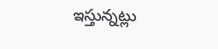ఇస్తున్నట్లు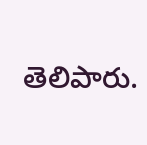తెలిపారు.